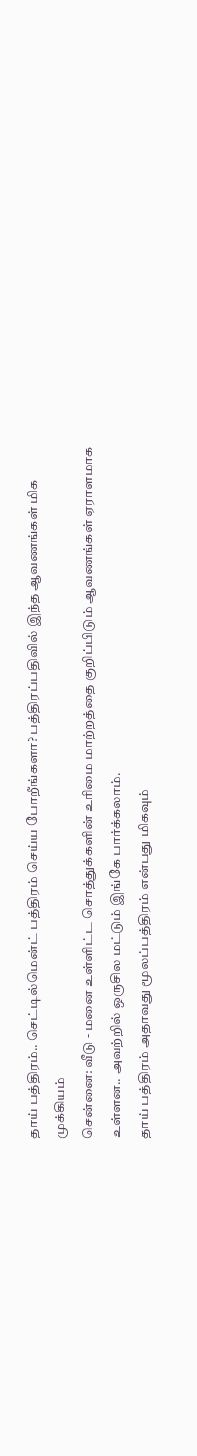தாய் பத்திரம்.. செட்டில்மென்ட் பத்திரம் செய்ய போறீங்களா? பத்திரப்பதிவில் இந்த ஆவணங்கள் மிக முக்கியம்
சென்னை: வீடு - மனை உள்ளிட்ட சொத்துக்களின் உரிமை மாற்றத்தை குறிப்பிடும் ஆவணங்கள் ஏராளமாக உள்ளன.. அவற்றில் ஒருசில மட்டும் இங்கே பார்க்கலாம்.
தாய் பத்திரம் அதாவது மூலப்பத்திரம் என்பது மிகவும்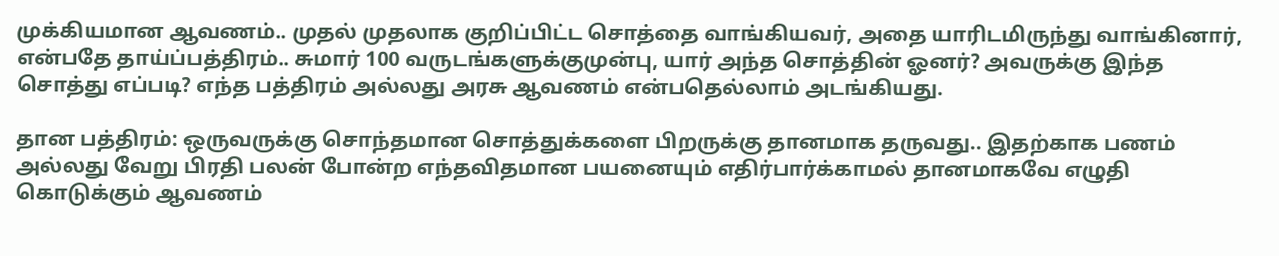முக்கியமான ஆவணம்.. முதல் முதலாக குறிப்பிட்ட சொத்தை வாங்கியவர், அதை யாரிடமிருந்து வாங்கினார், என்பதே தாய்ப்பத்திரம்.. சுமார் 100 வருடங்களுக்குமுன்பு, யார் அந்த சொத்தின் ஓனர்? அவருக்கு இந்த சொத்து எப்படி? எந்த பத்திரம் அல்லது அரசு ஆவணம் என்பதெல்லாம் அடங்கியது.

தான பத்திரம்: ஒருவருக்கு சொந்தமான சொத்துக்களை பிறருக்கு தானமாக தருவது.. இதற்காக பணம் அல்லது வேறு பிரதி பலன் போன்ற எந்தவிதமான பயனையும் எதிர்பார்க்காமல் தானமாகவே எழுதி கொடுக்கும் ஆவணம்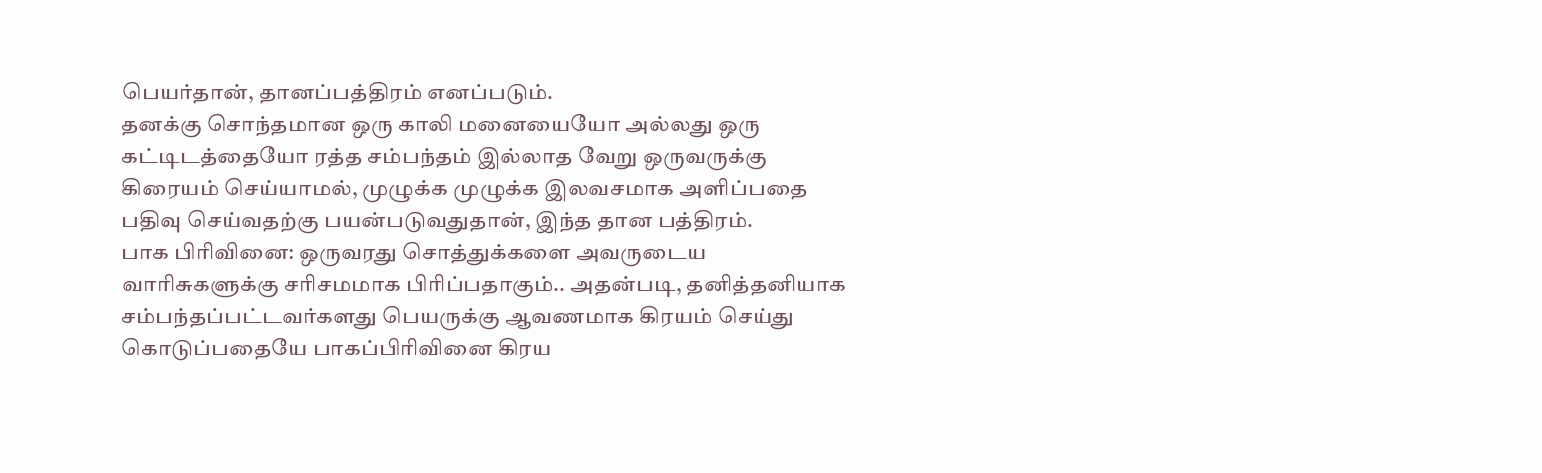பெயர்தான், தானப்பத்திரம் எனப்படும்.
தனக்கு சொந்தமான ஒரு காலி மனையையோ அல்லது ஒரு கட்டிடத்தையோ ரத்த சம்பந்தம் இல்லாத வேறு ஒருவருக்கு கிரையம் செய்யாமல், முழுக்க முழுக்க இலவசமாக அளிப்பதை பதிவு செய்வதற்கு பயன்படுவதுதான், இந்த தான பத்திரம்.
பாக பிரிவினை: ஒருவரது சொத்துக்களை அவருடைய வாரிசுகளுக்கு சரிசமமாக பிரிப்பதாகும்.. அதன்படி, தனித்தனியாக சம்பந்தப்பட்டவர்களது பெயருக்கு ஆவணமாக கிரயம் செய்து கொடுப்பதையே பாகப்பிரிவினை கிரய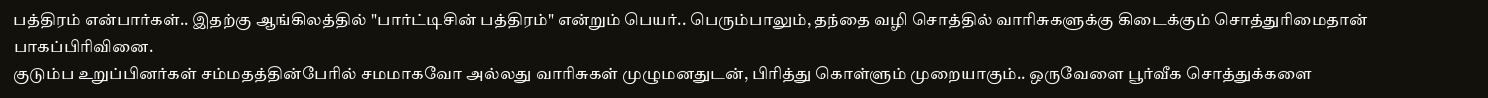பத்திரம் என்பார்கள்.. இதற்கு ஆங்கிலத்தில் "பார்ட்டிசின் பத்திரம்" என்றும் பெயர்.. பெரும்பாலும், தந்தை வழி சொத்தில் வாரிசுகளுக்கு கிடைக்கும் சொத்துரிமைதான் பாகப்பிரிவினை.
குடும்ப உறுப்பினர்கள் சம்மதத்தின்பேரில் சமமாகவோ அல்லது வாரிசுகள் முழுமனதுடன், பிரித்து கொள்ளும் முறையாகும்.. ஒருவேளை பூர்வீக சொத்துக்களை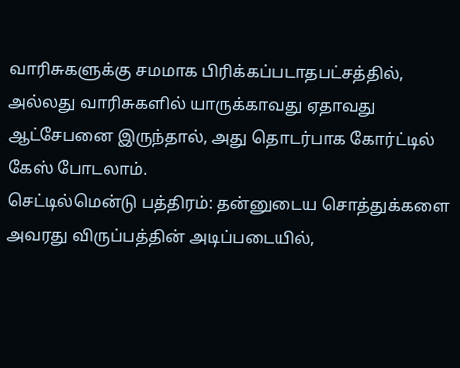வாரிசுகளுக்கு சமமாக பிரிக்கப்படாதபட்சத்தில், அல்லது வாரிசுகளில் யாருக்காவது ஏதாவது ஆட்சேபனை இருந்தால், அது தொடர்பாக கோர்ட்டில் கேஸ் போடலாம்.
செட்டில்மென்டு பத்திரம்: தன்னுடைய சொத்துக்களை அவரது விருப்பத்தின் அடிப்படையில்,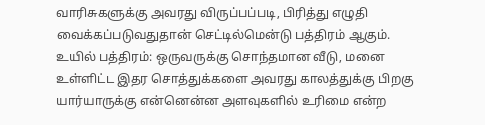வாரிசுகளுக்கு அவரது விருப்பப்படி, பிரித்து எழுதி வைக்கப்படுவதுதான் செட்டில்மென்டு பத்திரம் ஆகும்.
உயில் பத்திரம்: ஒருவருக்கு சொந்தமான வீடு, மனை உள்ளிட்ட இதர சொத்துக்களை அவரது காலத்துக்கு பிறகு யார்யாருக்கு என்னென்ன அளவுகளில் உரிமை என்ற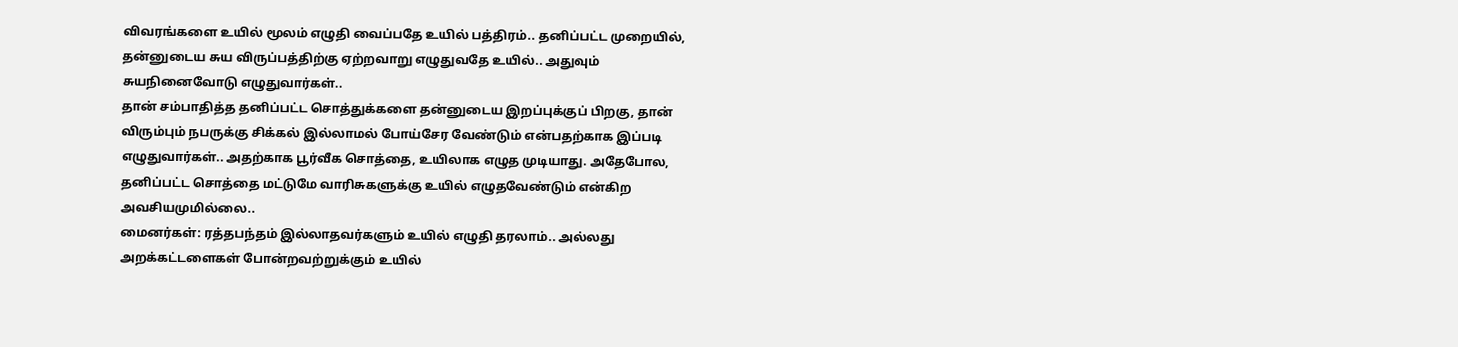விவரங்களை உயில் மூலம் எழுதி வைப்பதே உயில் பத்திரம்.. தனிப்பட்ட முறையில், தன்னுடைய சுய விருப்பத்திற்கு ஏற்றவாறு எழுதுவதே உயில்.. அதுவும் சுயநினைவோடு எழுதுவார்கள்..
தான் சம்பாதித்த தனிப்பட்ட சொத்துக்களை தன்னுடைய இறப்புக்குப் பிறகு, தான் விரும்பும் நபருக்கு சிக்கல் இல்லாமல் போய்சேர வேண்டும் என்பதற்காக இப்படி எழுதுவார்கள்.. அதற்காக பூர்வீக சொத்தை, உயிலாக எழுத முடியாது. அதேபோல, தனிப்பட்ட சொத்தை மட்டுமே வாரிசுகளுக்கு உயில் எழுதவேண்டும் என்கிற அவசியமுமில்லை..
மைனர்கள்: ரத்தபந்தம் இல்லாதவர்களும் உயில் எழுதி தரலாம்.. அல்லது அறக்கட்டளைகள் போன்றவற்றுக்கும் உயில்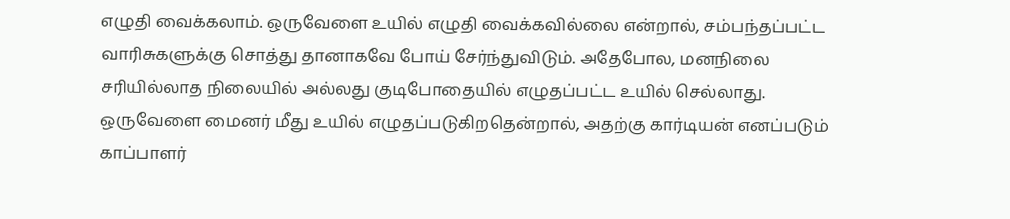எழுதி வைக்கலாம். ஒருவேளை உயில் எழுதி வைக்கவில்லை என்றால், சம்பந்தப்பட்ட வாரிசுகளுக்கு சொத்து தானாகவே போய் சேர்ந்துவிடும். அதேபோல, மனநிலை சரியில்லாத நிலையில் அல்லது குடிபோதையில் எழுதப்பட்ட உயில் செல்லாது. ஒருவேளை மைனர் மீது உயில் எழுதப்படுகிறதென்றால், அதற்கு கார்டியன் எனப்படும் காப்பாளர்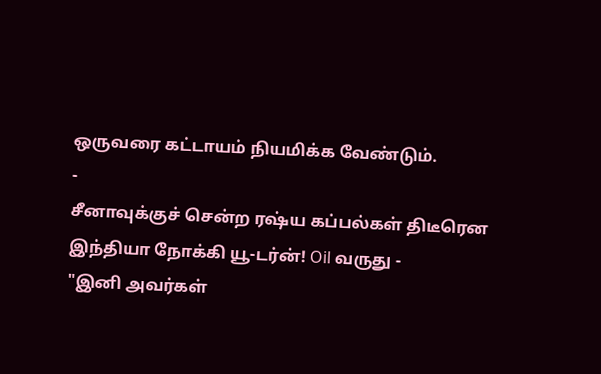ஒருவரை கட்டாயம் நியமிக்க வேண்டும்.
-
சீனாவுக்குச் சென்ற ரஷ்ய கப்பல்கள் திடீரென இந்தியா நோக்கி யூ-டர்ன்! Oil வருது -
"இனி அவர்கள்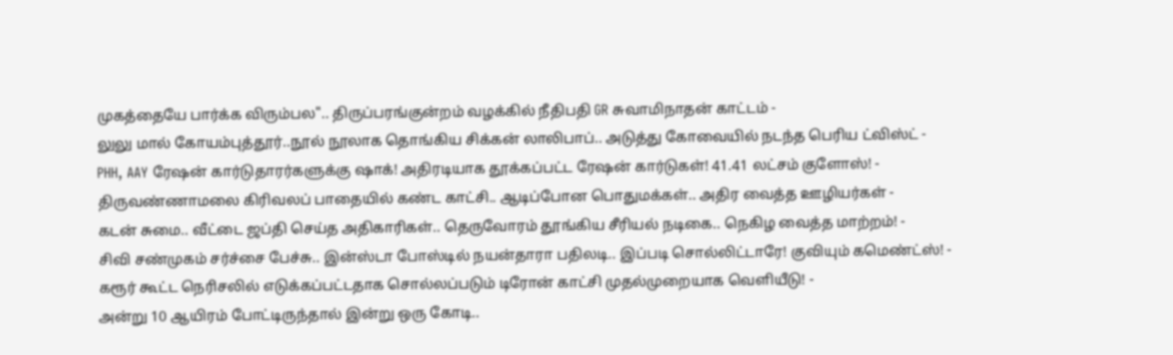முகத்தையே பார்க்க விரும்பல".. திருப்பரங்குன்றம் வழக்கில் நீதிபதி GR சுவாமிநாதன் காட்டம் -
லுலு மால் கோயம்புத்தூர்..நூல் நூலாக தொங்கிய சிக்கன் லாலிபாப்.. அடுத்து கோவையில் நடந்த பெரிய ட்விஸ்ட் -
PHH, AAY ரேஷன் கார்டுதாரர்களுக்கு ஷாக்! அதிரடியாக தூக்கப்பட்ட ரேஷன் கார்டுகள்! 41.41 லட்சம் குளோஸ்! -
திருவண்ணாமலை கிரிவலப் பாதையில் கண்ட காட்சி.. ஆடிப்போன பொதுமக்கள்.. அதிர வைத்த ஊழியர்கள் -
கடன் சுமை.. வீட்டை ஜப்தி செய்த அதிகாரிகள்.. தெருவோரம் தூங்கிய சீரியல் நடிகை.. நெகிழ வைத்த மாற்றம்! -
சிவி சண்முகம் சர்ச்சை பேச்சு.. இன்ஸ்டா போஸ்டில் நயன்தாரா பதிலடி.. இப்படி சொல்லிட்டாரே! குவியும் கமெண்ட்ஸ்! -
கரூர் கூட்ட நெரிசலில் எடுக்கப்பட்டதாக சொல்லப்படும் டிரோன் காட்சி முதல்முறையாக வெளியீடு! -
அன்று 10 ஆயிரம் போட்டிருந்தால் இன்று ஒரு கோடி..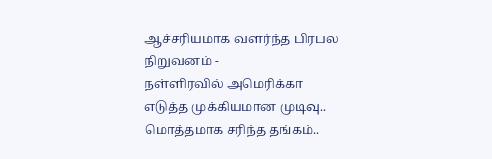ஆச்சரியமாக வளர்ந்த பிரபல நிறுவனம் -
நள்ளிரவில் அமெரிக்கா எடுத்த முக்கியமான முடிவு.. மொத்தமாக சரிந்த தங்கம்..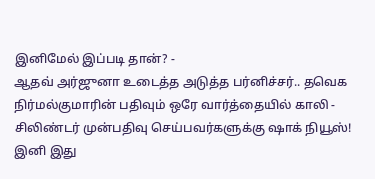இனிமேல் இப்படி தான்? -
ஆதவ் அர்ஜுனா உடைத்த அடுத்த பர்னிச்சர்.. தவெக நிர்மல்குமாரின் பதிவும் ஒரே வார்த்தையில் காலி -
சிலிண்டர் முன்பதிவு செய்பவர்களுக்கு ஷாக் நியூஸ்! இனி இது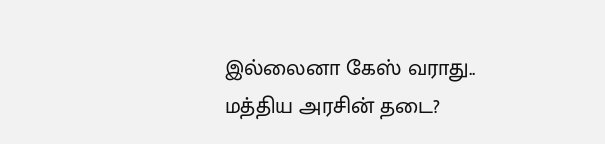இல்லைனா கேஸ் வராது.. மத்திய அரசின் தடை?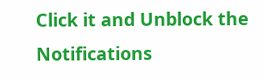Click it and Unblock the Notifications